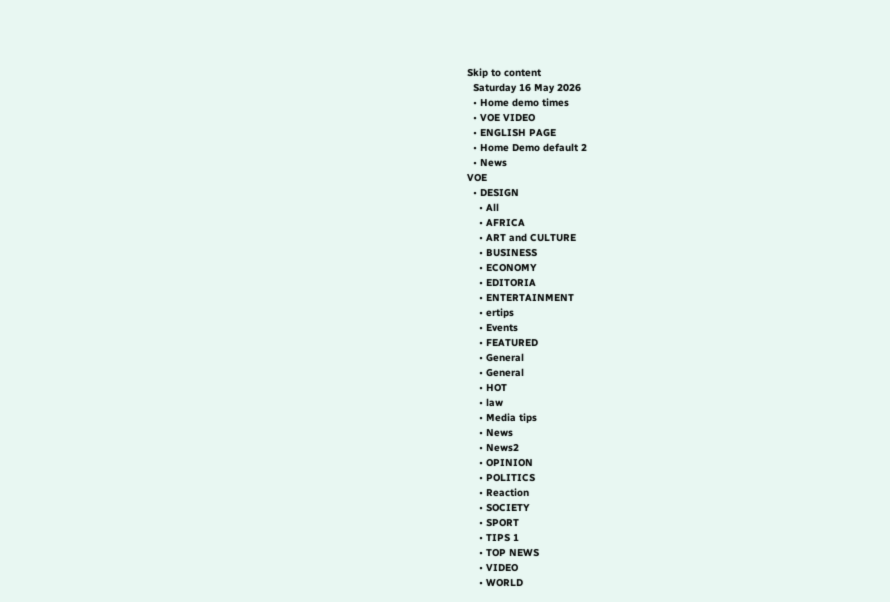Skip to content
  Saturday 16 May 2026
  • Home demo times
  • VOE VIDEO
  • ENGLISH PAGE
  • Home Demo default 2
  • News
VOE
  • DESIGN
    • All
    • AFRICA
    • ART and CULTURE
    • BUSINESS
    • ECONOMY
    • EDITORIA
    • ENTERTAINMENT
    • ertips
    • Events
    • FEATURED
    • General
    • General
    • HOT
    • law
    • Media tips
    • News
    • News2
    • OPINION
    • POLITICS
    • Reaction
    • SOCIETY
    • SPORT
    • TIPS 1
    • TOP NEWS
    • VIDEO
    • WORLD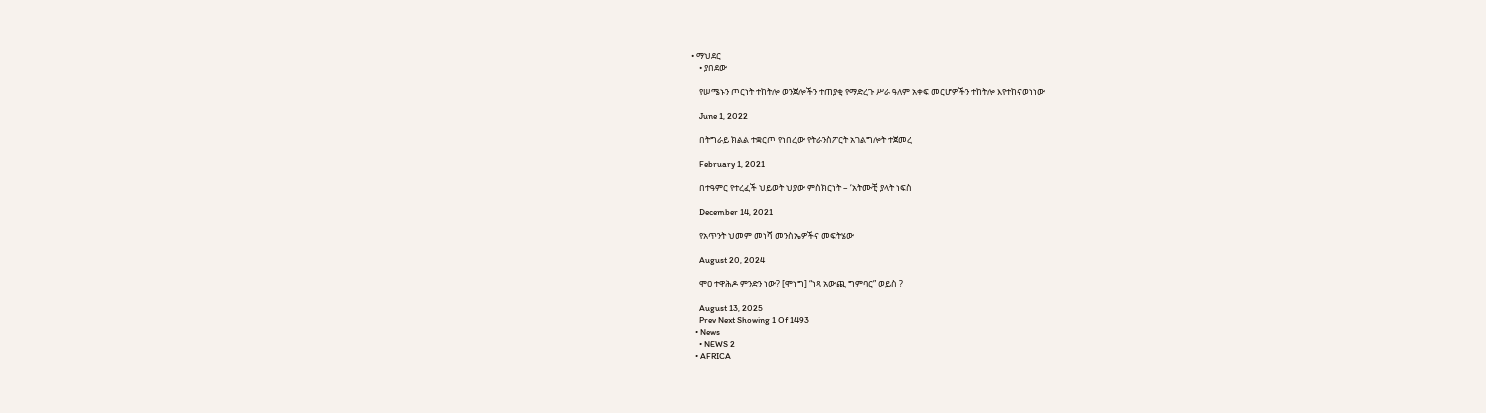• ማህደር
    • ያበደው

    የሠሜኑን ጦርነት ተከትሎ ወንጀሎችን ተጠያቂ የማድረጉ ሥራ ዓለም አቀፍ መርሆዎችን ተከትሎ እየተከናወነነው

    June 1, 2022

    በትግራይ ክልል ተቋርጦ የነበረው የትራንስፖርት አገልግሎት ተጀመረ

    February 1, 2021

    በተዓምር የተረፈች ህይወት ህያው ምስክርነት – ‘አትሙቺ ያላት ነፍስ

    December 14, 2021

    የአጥንት ህመም መነሻ መንስኤዎችና መፍትሄው

    August 20, 2024

    ሞዐ ተዋሕዶ ምንድን ነው? [ሞነግ] “ነጻ አውጪ ግምባር” ወይስ ?

    August 13, 2025
    Prev Next Showing 1 Of 1493
  • News
    • NEWS 2
  • AFRICA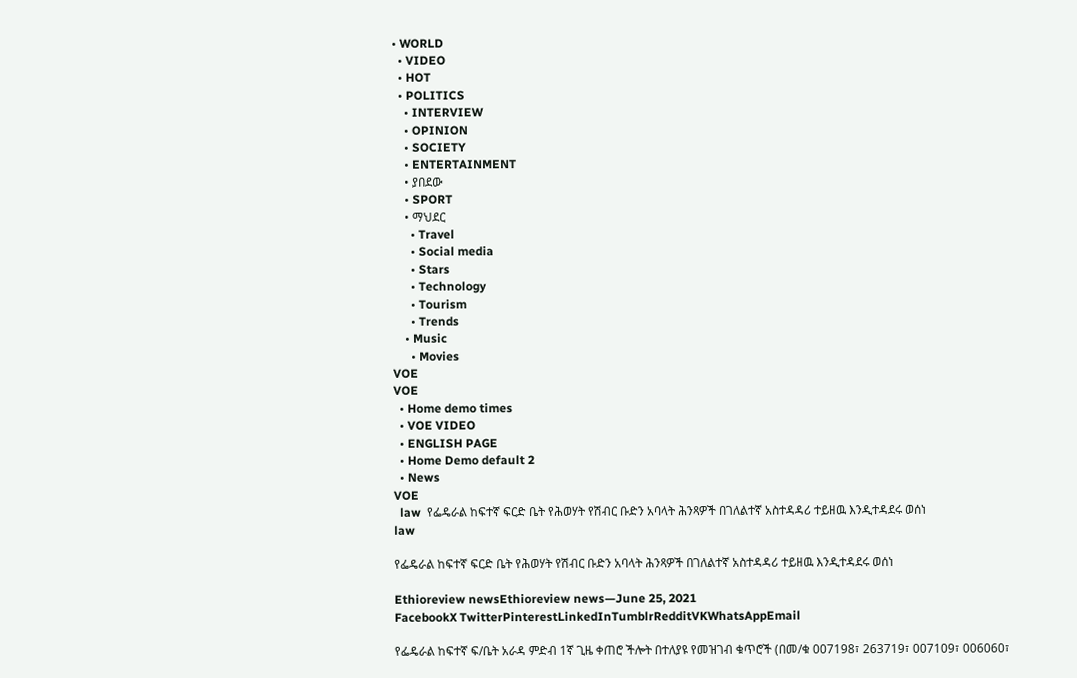• WORLD
  • VIDEO
  • HOT
  • POLITICS
    • INTERVIEW
    • OPINION
    • SOCIETY
    • ENTERTAINMENT
    • ያበደው
    • SPORT
    • ማህደር
      • Travel
      • Social media
      • Stars
      • Technology
      • Tourism
      • Trends
    • Music
      • Movies
VOE
VOE
  • Home demo times
  • VOE VIDEO
  • ENGLISH PAGE
  • Home Demo default 2
  • News
VOE
  law  የፌዴራል ከፍተኛ ፍርድ ቤት የሕወሃት የሽብር ቡድን አባላት ሕንጻዎች በገለልተኛ አስተዳዳሪ ተይዘዉ እንዲተዳደሩ ወሰነ
law

የፌዴራል ከፍተኛ ፍርድ ቤት የሕወሃት የሽብር ቡድን አባላት ሕንጻዎች በገለልተኛ አስተዳዳሪ ተይዘዉ እንዲተዳደሩ ወሰነ

Ethioreview newsEthioreview news—June 25, 2021
FacebookX TwitterPinterestLinkedInTumblrRedditVKWhatsAppEmail

የፌዴራል ከፍተኛ ፍ/ቤት አራዳ ምድብ 1ኛ ጊዜ ቀጠሮ ችሎት በተለያዩ የመዝገብ ቁጥሮች (በመ/ቁ 007198፣ 263719፣ 007109፣ 006060፣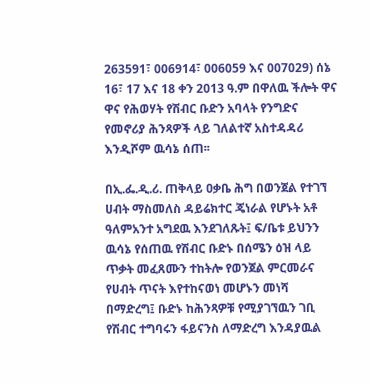263591፣ 006914፣ 006059 እና 007029) ሰኔ 16፣ 17 እና 18 ቀን 2013 ዓ.ም በዋለዉ ችሎት ዋና ዋና የሕወሃት የሽብር ቡድን አባላት የንግድና የመኖሪያ ሕንጻዎች ላይ ገለልተኛ አስተዳዳሪ እንዲሾም ዉሳኔ ሰጠ፡፡

በኢ.ፌ.ዲ.ሪ. ጠቅላይ ዐቃቤ ሕግ በወንጀል የተገኘ ሀብት ማስመለስ ዳይሬክተር ጄነራል የሆኑት አቶ ዓለምአንተ አግደዉ እንደገለጹት፤ ፍ/ቤቱ ይህንን ዉሳኔ የሰጠዉ የሽብር ቡድኑ በሰሜን ዕዝ ላይ ጥቃት መፈጸሙን ተከትሎ የወንጀል ምርመራና የሀብት ጥናት እየተከናወነ መሆኑን መነሻ በማድረግ፤ ቡድኑ ከሕንጻዎቹ የሚያገኘዉን ገቢ የሽብር ተግባሩን ፋይናንስ ለማድረግ እንዳያዉል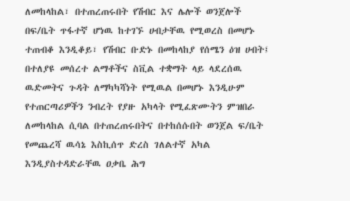ለመከላከል፣ በተጠረጠሩበት የሽብር እና ሌሎች ወንጀሎች በፍ/ቤት ጥፋተኛ ሆነዉ ከተገኙ ሀብታቸዉ የሚወረስ በመሆኑ ተጠብቆ እንዲቆይ፣ የሽብር ቡድኑ በመከላከያ የሰሜን ዕዝ ሀብት፤ በተለያዩ መሰረተ ልማቶችና ስቪል ተቋማት ላይ ላደረሰዉ ዉድመትና ጉዳት ለማካካሻነት የሚዉል በመሆኑ እንዲሁም የተጠርጣሪዎችን ንብረት የያዙ አካላት የሚፈጽሙትን ምዝበራ ለመከላከል ሲባል በተጠረጠሩበትና በተከሰሱበት ወንጀል ፍ/ቤት የመጨረሻ ዉሳኔ እስኪሰጥ ድረስ ገለልተኛ አካል እንዲያስተዳድራቸዉ ዐቃቤ ሕግ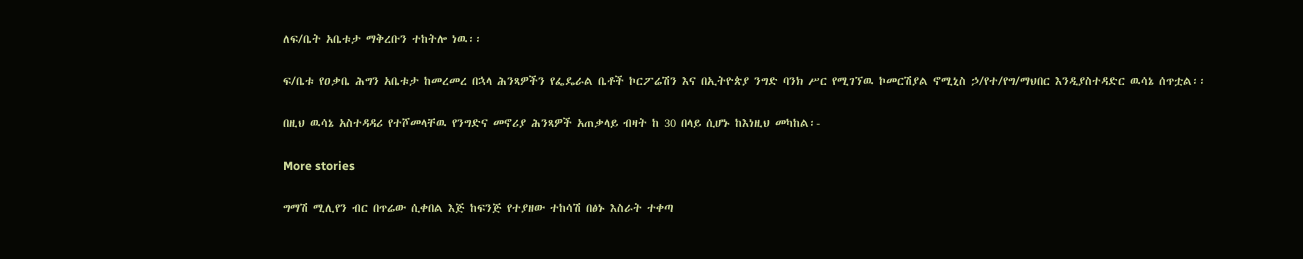ለፍ/ቤት አቤቱታ ማቅረቡን ተከትሎ ነዉ፡፡

ፍ/ቤቱ የዐቃቤ ሕግን አቤቱታ ከመረመረ በኋላ ሕንጻዎችን የፌዴራል ቤቶች ኮርፖሬሽን እና በኢትዮጵያ ንግድ ባንክ ሥር የሚገኘዉ ኮመርሽያል ኖሚኒስ ኃ/የተ/የግ/ማህበር እንዲያስተዳድር ዉሳኔ ሰጥቷል፡፡

በዚህ ዉሳኔ አስተዳዳሪ የተሾመላቸዉ የንግድና መኖሪያ ሕንጻዎች አጠቃላይ ብዛት ከ 30 በላይ ሲሆኑ ከእነዚህ መካከል፡-

More stories

ግማሽ ሚሊየን ብር በጥሬው ሲቀበል እጅ ከፍንጅ የተያዘው ተከሳሽ በፅኑ እስራት ተቀጣ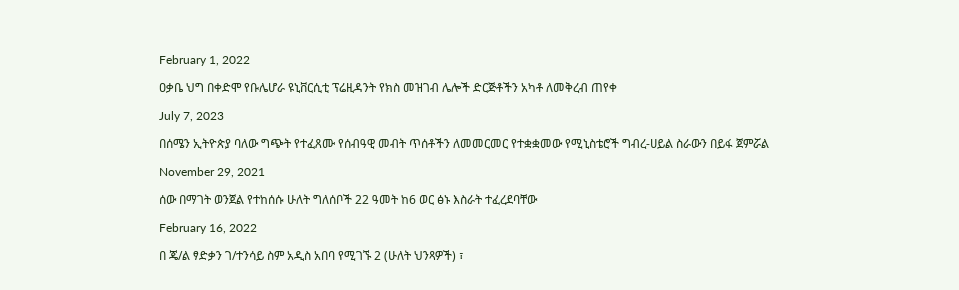February 1, 2022

ዐቃቤ ህግ በቀድሞ የቡሌሆራ ዩኒቨርሲቲ ፕሬዚዳንት የክስ መዝገብ ሌሎች ድርጅቶችን አካቶ ለመቅረብ ጠየቀ

July 7, 2023

በሰሜን ኢትዮጵያ ባለው ግጭት የተፈጸሙ የሰብዓዊ መብት ጥሰቶችን ለመመርመር የተቋቋመው የሚኒስቴሮች ግብረ-ሀይል ስራውን በይፋ ጀምሯል

November 29, 2021

ሰው በማገት ወንጀል የተከሰሱ ሁለት ግለሰቦች 22 ዓመት ከ6 ወር ፅኑ እስራት ተፈረደባቸው

February 16, 2022

በ ጄ/ል ፃድቃን ገ/ተንሳይ ስም አዲስ አበባ የሚገኙ 2 (ሁለት ህንጻዎች) ፣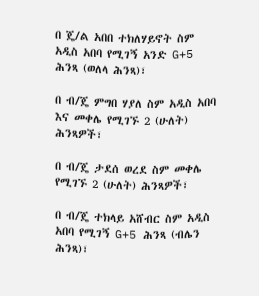በ ጄ/ል አበበ ተክለሃይኖት ስም አዲስ አበባ የሚገኝ አንድ G+5 ሕንጻ (ወለላ ሕንጻ)፣

በ ብ/ጄ ምግበ ሃያለ ስም አዲስ አበባ እና መቀሌ የሚገኙ 2 (ሁለት) ሕንጻዎች፣

በ ብ/ጄ ታደሰ ወረደ ስም መቀሌ የሚገኙ 2 (ሁለት) ሕንጻዎች፣

በ ብ/ጄ ተክላይ አሸብር ስም አዲስ አበባ የሚገኝ G+5 ሕንጻ (ብሌን ሕንጻ)፣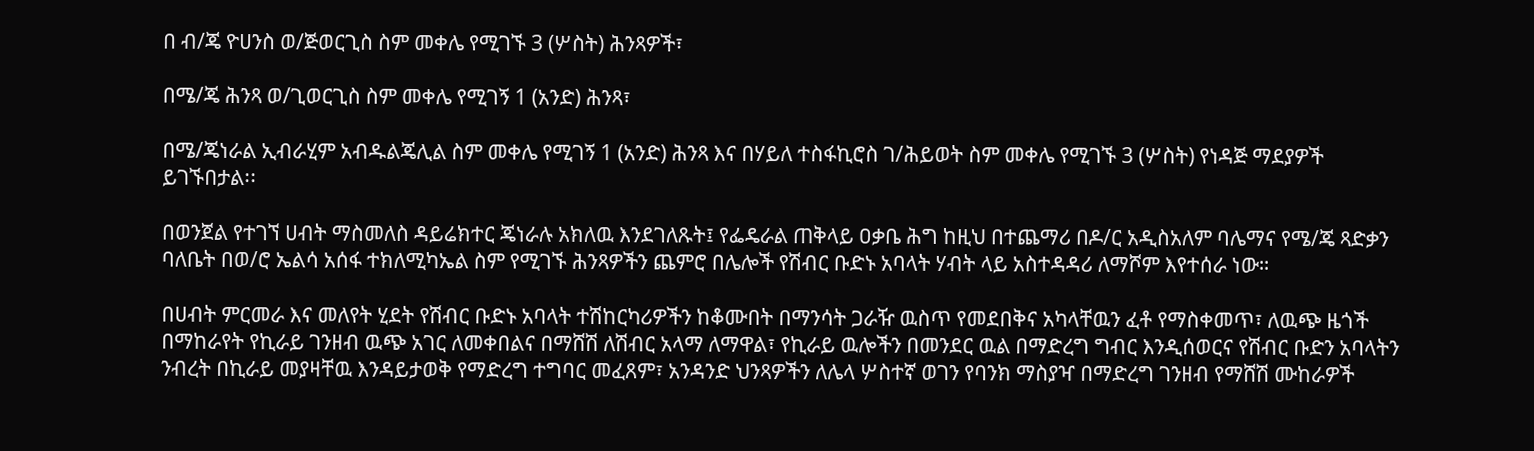በ ብ/ጄ ዮሀንስ ወ/ጅወርጊስ ስም መቀሌ የሚገኙ 3 (ሦስት) ሕንጻዎች፣

በሜ/ጄ ሕንጻ ወ/ጊወርጊስ ስም መቀሌ የሚገኝ 1 (አንድ) ሕንጻ፣

በሜ/ጄነራል ኢብራሂም አብዱልጄሊል ስም መቀሌ የሚገኝ 1 (አንድ) ሕንጻ እና በሃይለ ተስፋኪሮስ ገ/ሕይወት ስም መቀሌ የሚገኙ 3 (ሦስት) የነዳጅ ማደያዎች ይገኙበታል፡፡

በወንጀል የተገኘ ሀብት ማስመለስ ዳይሬክተር ጄነራሉ አክለዉ እንደገለጹት፤ የፌዴራል ጠቅላይ ዐቃቤ ሕግ ከዚህ በተጨማሪ በዶ/ር አዲስአለም ባሌማና የሜ/ጄ ጻድቃን ባለቤት በወ/ሮ ኤልሳ አሰፋ ተክለሚካኤል ስም የሚገኙ ሕንጻዎችን ጨምሮ በሌሎች የሽብር ቡድኑ አባላት ሃብት ላይ አስተዳዳሪ ለማሾም እየተሰራ ነው።

በሀብት ምርመራ እና መለየት ሂደት የሽብር ቡድኑ አባላት ተሽከርካሪዎችን ከቆሙበት በማንሳት ጋራዥ ዉስጥ የመደበቅና አካላቸዉን ፈቶ የማስቀመጥ፣ ለዉጭ ዜጎች በማከራየት የኪራይ ገንዘብ ዉጭ አገር ለመቀበልና በማሸሽ ለሽብር አላማ ለማዋል፣ የኪራይ ዉሎችን በመንደር ዉል በማድረግ ግብር እንዲሰወርና የሽብር ቡድን አባላትን ንብረት በኪራይ መያዛቸዉ እንዳይታወቅ የማድረግ ተግባር መፈጸም፣ አንዳንድ ህንጻዎችን ለሌላ ሦስተኛ ወገን የባንክ ማስያዣ በማድረግ ገንዘብ የማሸሽ ሙከራዎች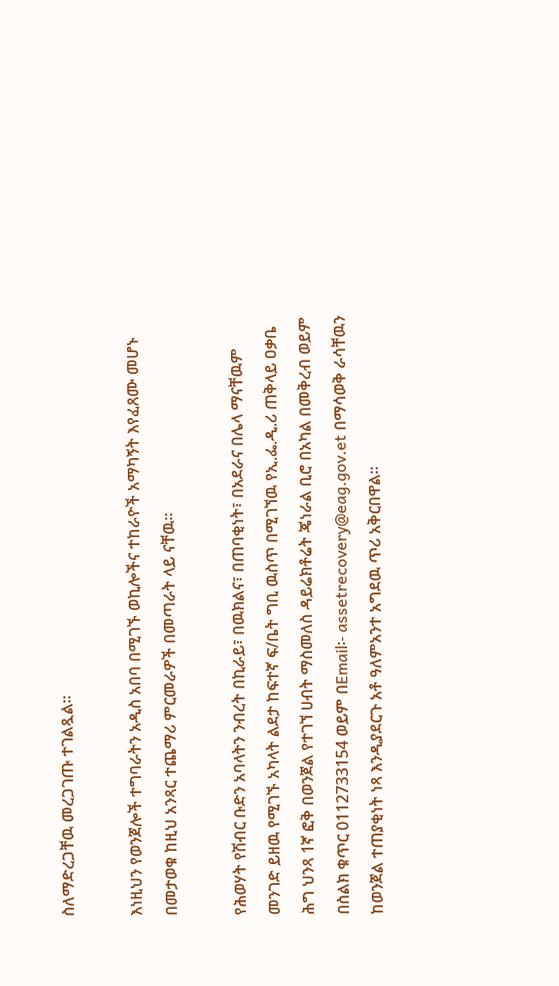ስለማድረጋቸዉ መረጋገጡ ተገልጿል።

እነዚህን የወንጀሎች ተግባራትን አዲስ አበባ በሚገኙ ወኪሎችና ተከራዮች አማካኝት እየፈጸሙ መሆኑ በመታወቁ ከዚህ አንጻር ተጨማሪ ምርመራዎች በመጣራት ላይ ናቸዉ፡፡

የሕወሃት የሽብር ቡድን አባላትን ንብረት በኪራይ፣ በዉክልና፣ በጠባቂነት፣ በአደራና በሌላ ማናቸዉም መንገድ ይዘዉ የሚገኙ አካላት ልደታ ከፍተኛ ፍ/ቤት ግቢ ዉስጥ በሚገኘዉ የኢ.ፌ.ዲ.ሪ ጠቅላይ ዐቃቤ ሕግ ህንጻ 1ኛ ፎቅ በወንጀል የተገኘ ሀብት ማስመለስ ዳይሬክቶሬት ጄነራል ቢሮ በአካል በመቅረብ ወይም በስልክ ቁጥር 0112733154 ወይም በEmail፡- assetrecovery@eag.gov.et በማሳወቅ ራሳቸዉን ከወንጀል ተጠያቂነት ነጻ እንዲያደርጉ አቶ ዓለምአንተ አግደዉ ጥሪ አቅርበዋል።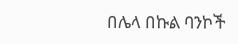በሌላ በኩል ባንኮች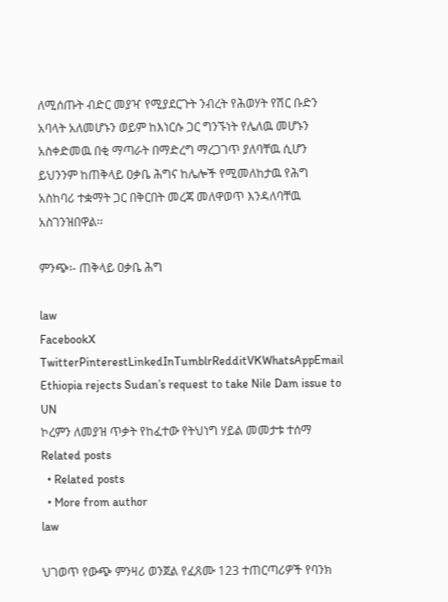ለሚሰጡት ብድር መያዣ የሚያደርጉት ንብረት የሕወሃት የሽር ቡድን አባላት አለመሆኑን ወይም ከእነርሱ ጋር ግንኙነት የሌለዉ መሆኑን አስቀድመዉ በቂ ማጣራት በማድረግ ማረጋገጥ ያለባቸዉ ሲሆን ይህንንም ከጠቅላይ ዐቃቤ ሕግና ከሌሎች የሚመለከታዉ የሕግ አስከባሪ ተቋማት ጋር በቅርበት መረጃ መለዋወጥ እንዳለባቸዉ አስገንዝበዋል፡፡

ምንጭ፡- ጠቅላይ ዐቃቤ ሕግ

law
FacebookX TwitterPinterestLinkedInTumblrRedditVKWhatsAppEmail
Ethiopia rejects Sudan’s request to take Nile Dam issue to UN
ኮረምን ለመያዝ ጥቃት የከፈተው የትህነግ ሃይል መመታቱ ተሰማ
Related posts
  • Related posts
  • More from author
law

ህገወጥ የውጭ ምንዛሪ ወንጀል የፈጸሙ 123 ተጠርጣሪዎች የባንክ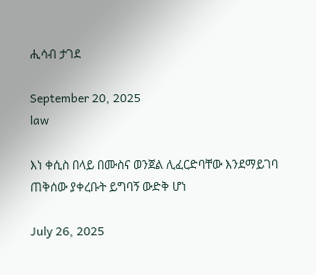ሒሳብ ታገደ

September 20, 2025
law

እነ ቀሲስ በላይ በሙስና ወንጀል ሊፈርድባቸው እንደማይገባ ጠቅሰው ያቀረቡት ይግባኝ ውድቅ ሆነ

July 26, 2025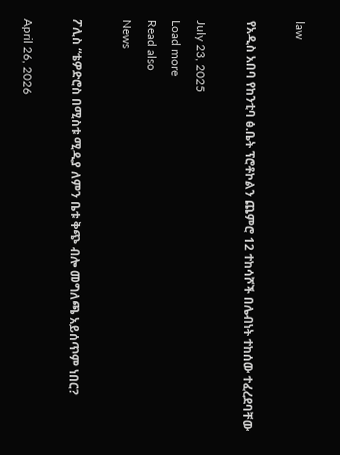law

የአዲስ አበባ የከንቲባ ፅ.ቤት ፕሮቶኮልን ጨምሮ 12 ተከሳሾች በሌብነት ተከሰው ተፈረደባቸው

July 23, 2025
Load more
Read also
News

ፖሊስ “ቴዎድሮስ በሚስቱ ሚዲያ ለምን ቤቱ ቅጭ ብሎ መግለጫ አይሰጥም ነበር?

April 26, 2026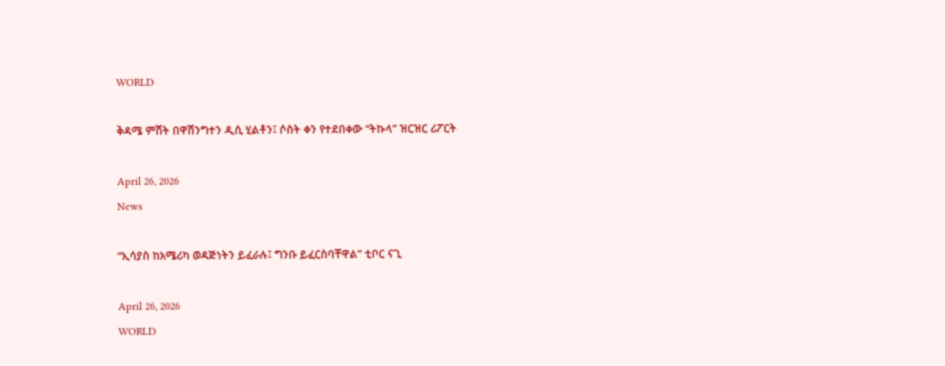WORLD

ቅዳሜ ምሽት በዋሽንግተን ዲሲ ሂልቶን፤ ሶስት ቀን የተደበቀው “ትኩላ” ዝርዝር ሪፖርት

April 26, 2026
News

“ኢሳያስ ከአሜሪካ ወዳጅነትን ይፈራሉ፤ ግንቡ ይፈርስባቸዋል” ቲቦር ናጊ

April 26, 2026
WORLD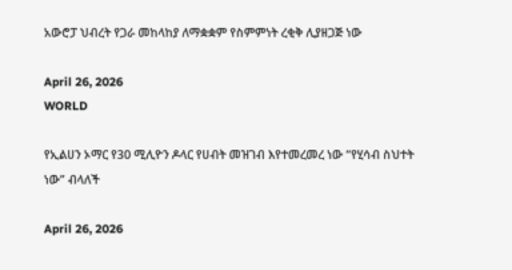አውሮፓ ህብረት የጋራ መከላከያ ለማቋቋም የስምምነት ረቂቅ ሊያዘጋጅ ነው

April 26, 2026
WORLD

የኢልሀን ኦማር የ30 ሚሊዮን ዶላር የሀብት መዝገብ እየተመረመረ ነው “የሂሳብ ስህተት ነው” ብላለች

April 26, 2026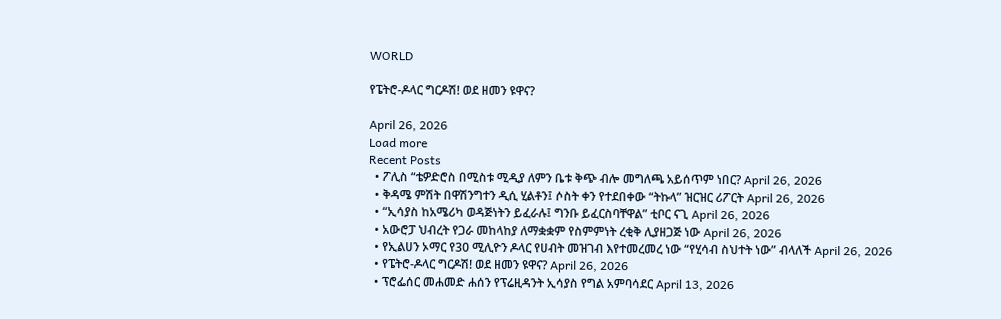WORLD

የፔትሮ-ዶላር ግርዶሽ! ወደ ዘመን ዩዋና?

April 26, 2026
Load more
Recent Posts
  • ፖሊስ “ቴዎድሮስ በሚስቱ ሚዲያ ለምን ቤቱ ቅጭ ብሎ መግለጫ አይሰጥም ነበር? April 26, 2026
  • ቅዳሜ ምሽት በዋሽንግተን ዲሲ ሂልቶን፤ ሶስት ቀን የተደበቀው “ትኩላ” ዝርዝር ሪፖርት April 26, 2026
  • “ኢሳያስ ከአሜሪካ ወዳጅነትን ይፈራሉ፤ ግንቡ ይፈርስባቸዋል” ቲቦር ናጊ April 26, 2026
  • አውሮፓ ህብረት የጋራ መከላከያ ለማቋቋም የስምምነት ረቂቅ ሊያዘጋጅ ነው April 26, 2026
  • የኢልሀን ኦማር የ30 ሚሊዮን ዶላር የሀብት መዝገብ እየተመረመረ ነው “የሂሳብ ስህተት ነው” ብላለች April 26, 2026
  • የፔትሮ-ዶላር ግርዶሽ! ወደ ዘመን ዩዋና? April 26, 2026
  • ፕሮፌሰር መሐመድ ሐሰን የፕሬዚዳንት ኢሳያስ የግል አምባሳደር April 13, 2026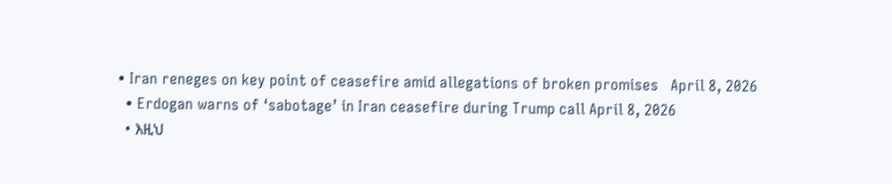• Iran reneges on key point of ceasefire amid allegations of broken promises   April 8, 2026
  • Erdogan warns of ‘sabotage’ in Iran ceasefire during Trump call April 8, 2026
  • እዚህ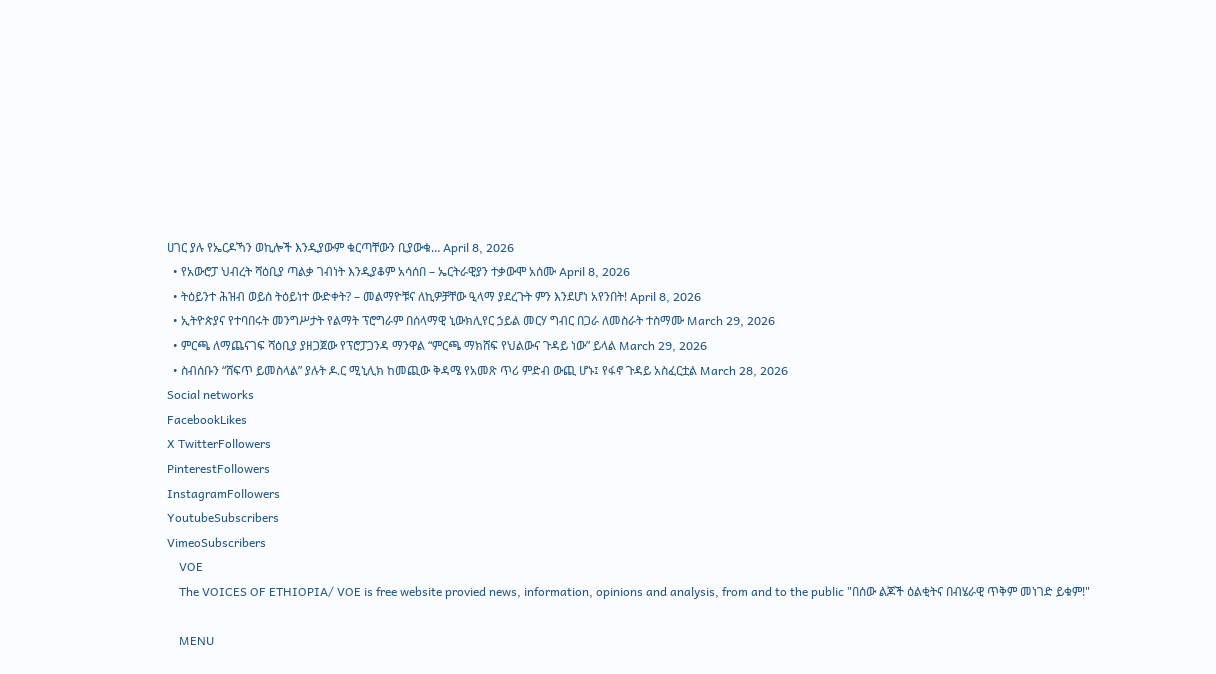ሀገር ያሉ የኤርዶኻን ወኪሎች እንዲያውም ቁርጣቸውን ቢያውቁ… April 8, 2026
  • የአውሮፓ ህብረት ሻዕቢያ ጣልቃ ገብነት እንዲያቆም አሳሰበ – ኤርትራዊያን ተቃውሞ አሰሙ April 8, 2026
  • ትዕይንተ ሕዝብ ወይስ ትዕይነተ ውድቀት? – መልማዮቹና ለኪዎቻቸው ዒላማ ያደረጉት ምን እንደሆነ አየንበት! April 8, 2026
  • ኢትዮጵያና የተባበሩት መንግሥታት የልማት ፕሮግራም በሰላማዊ ኒውክሊየር ኃይል መርሃ ግብር በጋራ ለመስራት ተስማሙ March 29, 2026
  • ምርጫ ለማጨናገፍ ሻዕቢያ ያዘጋጀው የፕሮፓጋንዳ ማንዋል “ምርጫ ማክሸፍ የህልውና ጉዳይ ነው” ይላል March 29, 2026
  • ስብሰቡን “ሸፍጥ ይመስላል” ያሉት ዶ.ር ሚኒሊክ ከመጪው ቅዳሜ የአመጽ ጥሪ ምድብ ውጪ ሆኑ፤ የፋኖ ጉዳይ አስፈርቷል March 28, 2026
Social networks
FacebookLikes
X TwitterFollowers
PinterestFollowers
InstagramFollowers
YoutubeSubscribers
VimeoSubscribers
    VOE
    The VOICES OF ETHIOPIA/ VOE is free website provied news, information, opinions and analysis, from and to the public "በሰው ልጆች ዕልቂትና በብሄራዊ ጥቅም መነገድ ይቁም!"

    MENU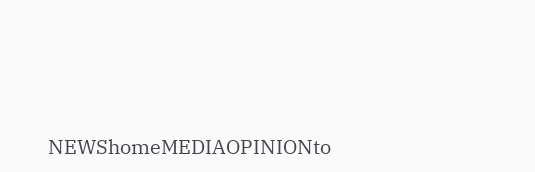NEWShomeMEDIAOPINIONto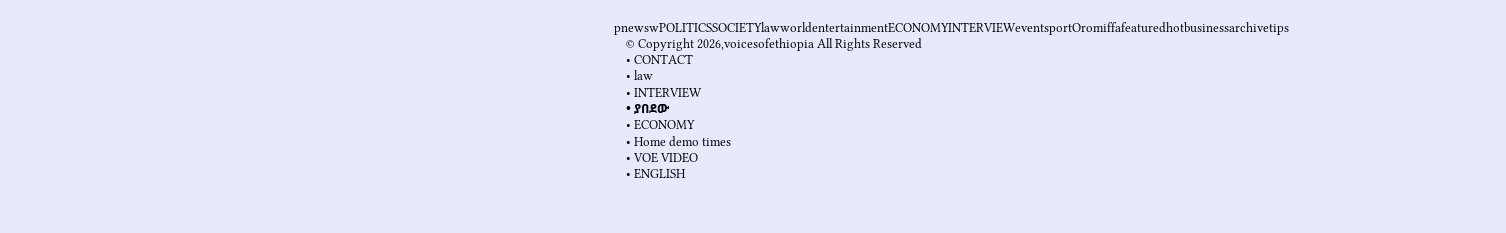pnewswPOLITICSSOCIETYlawworldentertainmentECONOMYINTERVIEWeventsportOromiffafeaturedhotbusinessarchivetips
    © Copyright 2026,voicesofethiopia All Rights Reserved
    • CONTACT
    • law
    • INTERVIEW
    • ያበደው
    • ECONOMY
    • Home demo times
    • VOE VIDEO
    • ENGLISH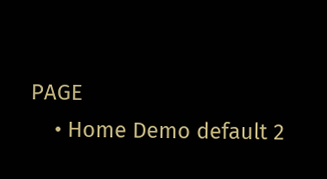PAGE
    • Home Demo default 2